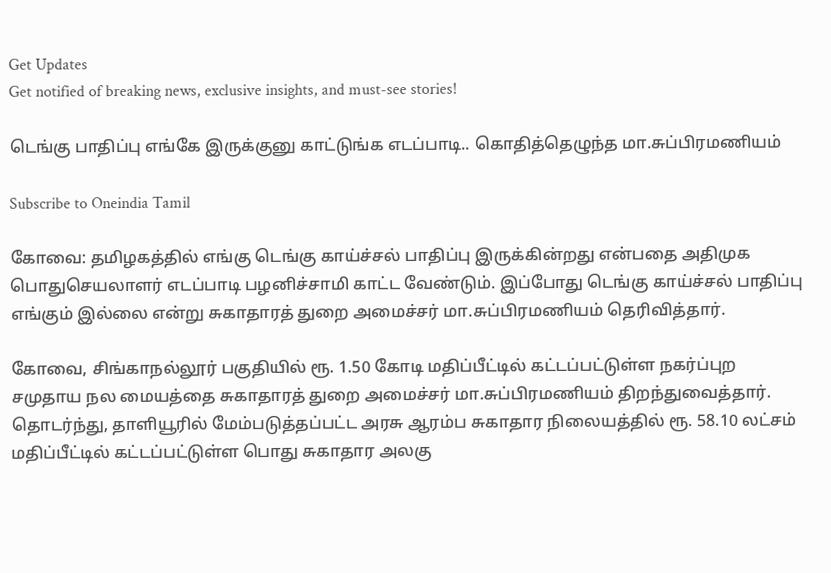Get Updates
Get notified of breaking news, exclusive insights, and must-see stories!

டெங்கு பாதிப்பு எங்கே இருக்குனு காட்டுங்க எடப்பாடி.. கொதித்தெழுந்த மா.சுப்பிரமணியம்

Subscribe to Oneindia Tamil

கோவை: தமிழகத்தில் எங்கு டெங்கு காய்ச்சல் பாதிப்பு இருக்கின்றது என்பதை அதிமுக பொதுசெயலாளர் எடப்பாடி பழனிச்சாமி காட்ட வேண்டும். இப்போது டெங்கு காய்ச்சல் பாதிப்பு எங்கும் இல்லை என்று சுகாதாரத் துறை அமைச்சர் மா.சுப்பிரமணியம் தெரிவித்தார்.

கோவை, சிங்காநல்லூர் பகுதியில் ரூ. 1.50 கோடி மதிப்பீட்டில் கட்டப்பட்டுள்ள நகர்ப்புற சமுதாய நல மையத்தை சுகாதாரத் துறை அமைச்சர் மா.சுப்பிரமணியம் திறந்துவைத்தார். தொடர்ந்து, தாளியூரில் மேம்படுத்தப்பட்ட அரசு ஆரம்ப சுகாதார நிலையத்தில் ரூ. 58.10 லட்சம் மதிப்பீட்டில் கட்டப்பட்டுள்ள பொது சுகாதார அலகு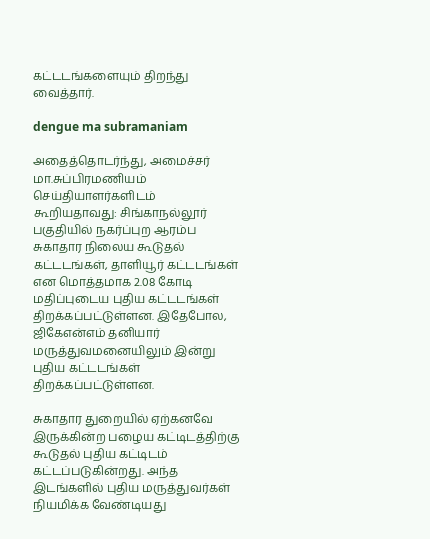கட்டடங்களையும் திறந்து வைத்தார்.

dengue ma subramaniam

அதைத்தொடர்ந்து, அமைச்சர் மா.சுப்பிரமணியம் செய்தியாளர்களிடம் கூறியதாவது: சிங்காநல்லூர் பகுதியில் நகர்ப்புற ஆரம்ப சுகாதார நிலைய கூடுதல் கட்டடங்கள், தாளியூர் கட்டடங்கள் என மொத்தமாக 2.08 கோடி மதிப்புடைய புதிய கட்டடங்கள் திறக்கப்பட்டுள்ளன. இதேபோல, ஜிகேஎன்எம் தனியார் மருத்துவமனையிலும் இன்று புதிய கட்டடங்கள் திறக்கப்பட்டுள்ளன.

சுகாதார துறையில் ஏற்கனவே இருக்கின்ற பழைய கட்டிடத்திற்கு கூடுதல் புதிய கட்டிடம் கட்டப்படுகின்றது. அந்த இடங்களில் புதிய மருத்துவர்கள் நியமிக்க வேண்டியது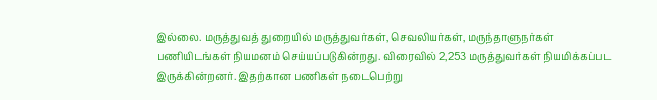இல்லை. மருத்துவத் துறையில் மருத்துவர்கள், செவலியர்கள், மருந்தாளுநர்கள் பணியிடங்கள் நியமனம் செய்யப்படுகின்றது. விரைவில் 2,253 மருத்துவர்கள் நியமிக்கப்பட இருக்கின்றனர். இதற்கான பணிகள் நடைபெற்று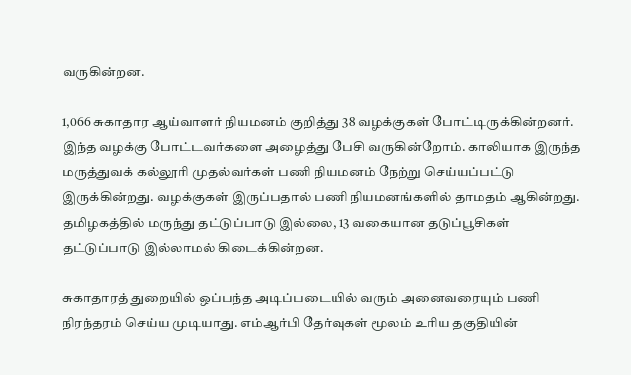வருகின்றன.

1,066 சுகாதார ஆய்வாளர் நியமனம் குறித்து 38 வழக்குகள் போட்டிருக்கின்றனர். இந்த வழக்கு போட்டவர்களை அழைத்து பேசி வருகின்றோம். காலியாக இருந்த மருத்துவக் கல்லூரி முதல்வர்கள் பணி நியமனம் நேற்று செய்யப்பட்டு இருக்கின்றது. வழக்குகள் இருப்பதால் பணி நியமனங்களில் தாமதம் ஆகின்றது. தமிழகத்தில் மருந்து தட்டுப்பாடு இல்லை, 13 வகையான தடுப்பூசிகள் தட்டுப்பாடு இல்லாமல் கிடைக்கின்றன.

சுகாதாரத் துறையில் ஒப்பந்த அடிப்படையில் வரும் அனைவரையும் பணி நிரந்தரம் செய்ய முடியாது. எம்ஆர்பி தேர்வுகள் மூலம் உரிய தகுதியின்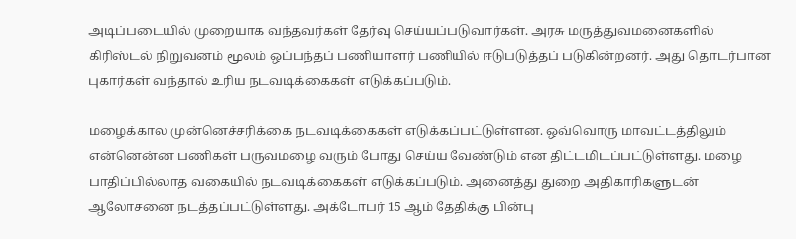அடிப்படையில் முறையாக வந்தவர்கள் தேர்வு செய்யப்படுவார்கள். அரசு மருத்துவமனைகளில் கிரிஸ்டல் நிறுவனம் மூலம் ஒப்பந்தப் பணியாளர் பணியில் ஈடுபடுத்தப் படுகின்றனர். அது தொடர்பான புகார்கள் வந்தால் உரிய நடவடிக்கைகள் எடுக்கப்படும்.

மழைக்கால முன்னெச்சரிக்கை நடவடிக்கைகள் எடுக்கப்பட்டுள்ளன. ஒவ்வொரு மாவட்டத்திலும் என்னென்ன பணிகள் பருவமழை வரும் போது செய்ய வேண்டும் என திட்டமிடப்பட்டுள்ளது. மழை பாதிப்பில்லாத வகையில் நடவடிக்கைகள் எடுக்கப்படும். அனைத்து துறை அதிகாரிகளுடன் ஆலோசனை நடத்தப்பட்டுள்ளது. அக்டோபர் 15 ஆம் தேதிக்கு பின்பு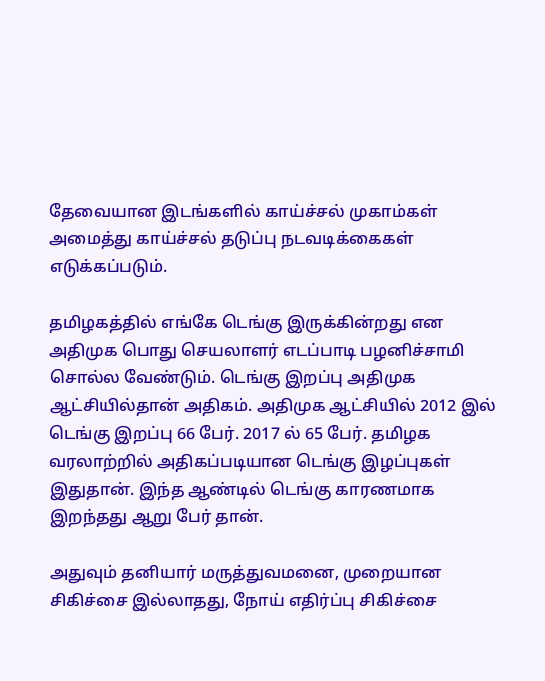தேவையான இடங்களில் காய்ச்சல் முகாம்கள் அமைத்து காய்ச்சல் தடுப்பு நடவடிக்கைகள் எடுக்கப்படும்.

தமிழகத்தில் எங்கே டெங்கு இருக்கின்றது என அதிமுக பொது செயலாளர் எடப்பாடி பழனிச்சாமி சொல்ல வேண்டும். டெங்கு இறப்பு அதிமுக ஆட்சியில்தான் அதிகம். அதிமுக ஆட்சியில் 2012 இல் டெங்கு இறப்பு 66 பேர். 2017 ல் 65 பேர். தமிழக வரலாற்றில் அதிகப்படியான டெங்கு இழப்புகள் இதுதான். இந்த ஆண்டில் டெங்கு காரணமாக இறந்தது ஆறு பேர் தான்.

அதுவும் தனியார் மருத்துவமனை, முறையான சிகிச்சை இல்லாதது, நோய் எதிர்ப்பு சிகிச்சை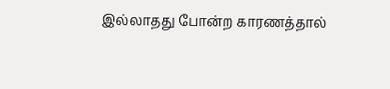இல்லாதது போன்ற காரணத்தால்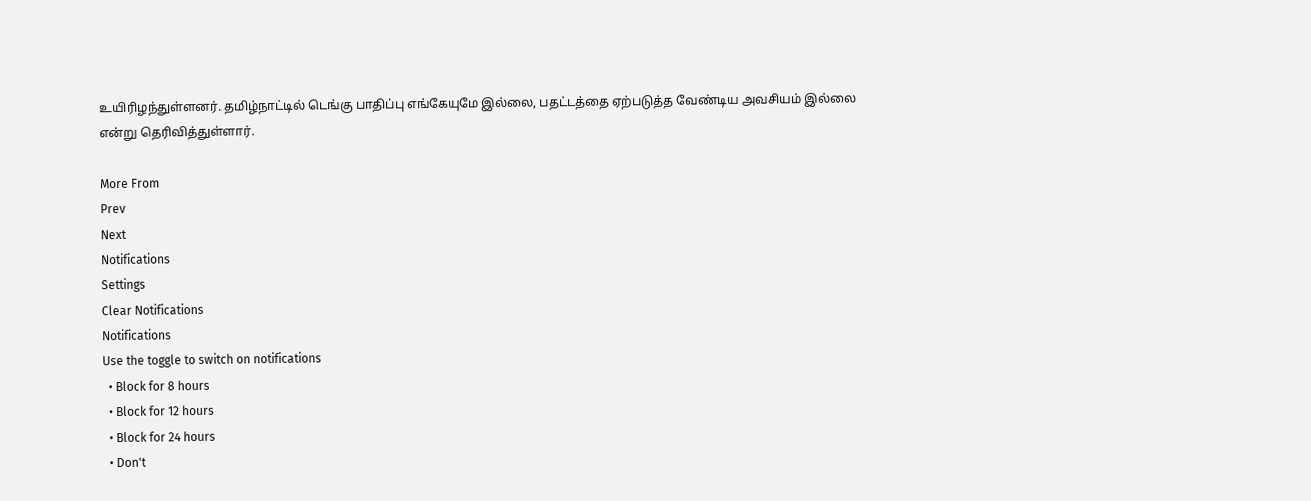உயிரிழந்துள்ளனர். தமிழ்நாட்டில் டெங்கு பாதிப்பு எங்கேயுமே இல்லை, பதட்டத்தை ஏற்படுத்த வேண்டிய அவசியம் இல்லை என்று தெரிவித்துள்ளார்.

More From
Prev
Next
Notifications
Settings
Clear Notifications
Notifications
Use the toggle to switch on notifications
  • Block for 8 hours
  • Block for 12 hours
  • Block for 24 hours
  • Don't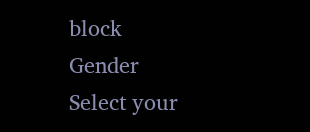block
Gender
Select your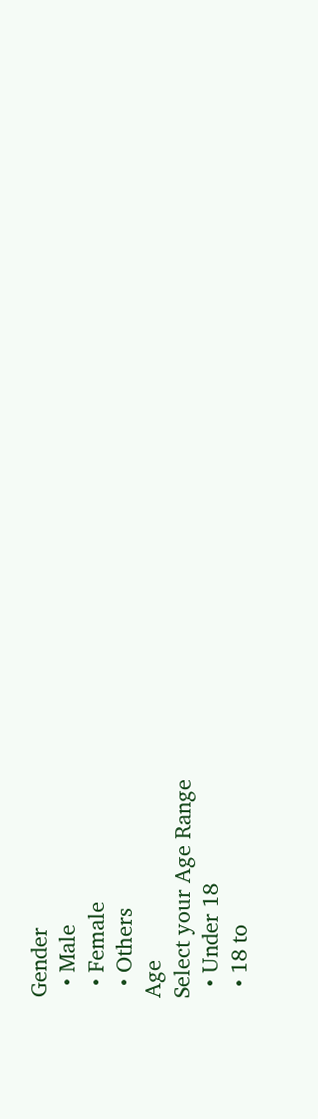Gender
  • Male
  • Female
  • Others
Age
Select your Age Range
  • Under 18
  • 18 to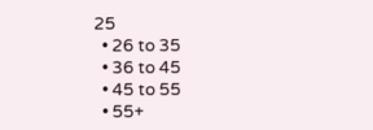25
  • 26 to 35
  • 36 to 45
  • 45 to 55
  • 55+